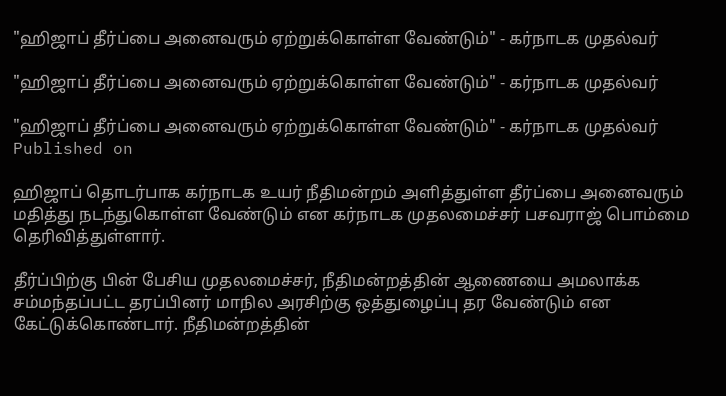"ஹிஜாப் தீர்ப்பை அனைவரும் ஏற்றுக்கொள்ள வேண்டும்" - கர்நாடக முதல்வர்

"ஹிஜாப் தீர்ப்பை அனைவரும் ஏற்றுக்கொள்ள வேண்டும்" - கர்நாடக முதல்வர்

"ஹிஜாப் தீர்ப்பை அனைவரும் ஏற்றுக்கொள்ள வேண்டும்" - கர்நாடக முதல்வர்
Published on

ஹிஜாப் தொடர்பாக கர்நாடக உயர் நீதிமன்றம் அளித்துள்ள தீர்ப்பை அனைவரும் மதித்து நடந்துகொள்ள வேண்டும் என கர்நாடக முதலமைச்சர் பசவராஜ் பொம்மை தெரிவித்துள்ளார்.

தீர்ப்பிற்கு பின் பேசிய முதலமைச்சர், நீதிமன்றத்தின் ஆணையை அமலாக்க சம்மந்தப்பட்ட தரப்பினர் மாநில அரசிற்கு ஒத்துழைப்பு தர வேண்டும் என கேட்டுக்கொண்டார். நீதிமன்றத்தின்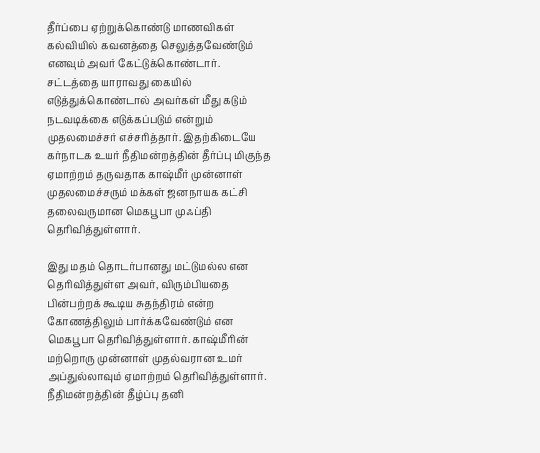தீர்ப்பை ஏற்றுக்கொண்டு மாணவிகள் கல்வியில் கவனத்தை செலுத்தவேண்டும் எனவும் அவர் கேட்டுக்கொண்டார். சட்டத்தை யாராவது கையில் எடுத்துக்கொண்டால் அவர்கள் மீது கடும் நடவடிக்கை எடுக்கப்படும் என்றும் முதலமைச்சர் எச்சரித்தார். இதற்கிடையே கர்நாடக உயர் நீதிமன்றத்தின் தீர்ப்பு மிகுந்த ஏமாற்றம் தருவதாக காஷ்மீர் முன்னாள் முதலமைச்சரும் மக்கள் ஜனநாயக கட்சி தலைவருமான மெகபூபா முஃப்தி தெரிவித்துள்ளார்.

இது மதம் தொடர்பானது மட்டுமல்ல என தெரிவித்துள்ள அவர், விரும்பியதை பின்பற்றக் கூடிய சுதந்திரம் என்ற கோணத்திலும் பார்க்கவேண்டும் என மெகபூபா தெரிவித்துள்ளார். காஷ்மீரின் மற்றொரு முன்னாள் முதல்வரான உமர் அப்துல்லாவும் ஏமாற்றம் தெரிவித்துள்ளார். நீதிமன்றத்தின் தீழ்ப்பு தனி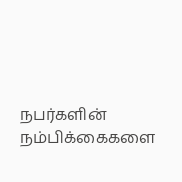நபர்களின் நம்பிக்கைகளை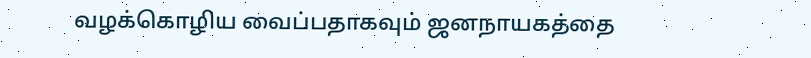வழக்கொழிய வைப்பதாகவும் ஜனநாயகத்தை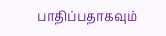பாதிப்பதாகவும்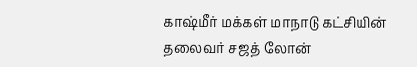காஷ்மீர் மக்கள் மாநாடு கட்சியின் தலைவர் சஜத் லோன்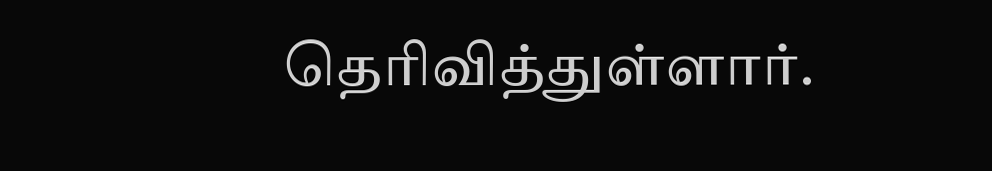தெரிவித்துள்ளார்.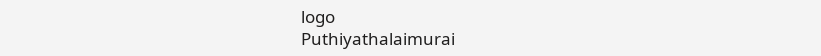logo
Puthiyathalaimurai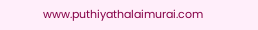www.puthiyathalaimurai.com